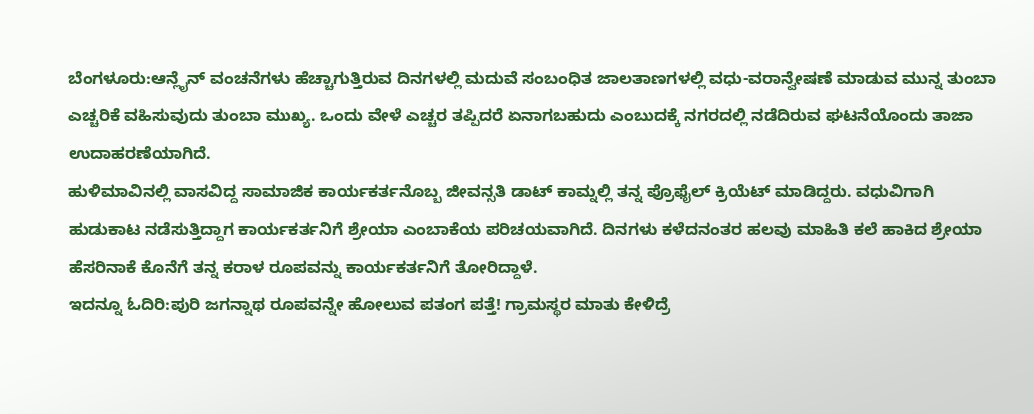ಬೆಂಗಳೂರು:ಆನ್ಲೈನ್ ವಂಚನೆಗಳು ಹೆಚ್ಚಾಗುತ್ತಿರುವ ದಿನಗಳಲ್ಲಿ ಮದುವೆ ಸಂಬಂಧಿತ ಜಾಲತಾಣಗಳಲ್ಲಿ ವಧು-ವರಾನ್ವೇಷಣೆ ಮಾಡುವ ಮುನ್ನ ತುಂಬಾ ಎಚ್ಚರಿಕೆ ವಹಿಸುವುದು ತುಂಬಾ ಮುಖ್ಯ. ಒಂದು ವೇಳೆ ಎಚ್ಚರ ತಪ್ಪಿದರೆ ಏನಾಗಬಹುದು ಎಂಬುದಕ್ಕೆ ನಗರದಲ್ಲಿ ನಡೆದಿರುವ ಘಟನೆಯೊಂದು ತಾಜಾ ಉದಾಹರಣೆಯಾಗಿದೆ.
ಹುಳಿಮಾವಿನಲ್ಲಿ ವಾಸವಿದ್ದ ಸಾಮಾಜಿಕ ಕಾರ್ಯಕರ್ತನೊಬ್ಬ ಜೀವನ್ಸತಿ ಡಾಟ್ ಕಾಮ್ನಲ್ಲಿ ತನ್ನ ಪ್ರೊಫೈಲ್ ಕ್ರಿಯೆಟ್ ಮಾಡಿದ್ದರು. ವಧುವಿಗಾಗಿ ಹುಡುಕಾಟ ನಡೆಸುತ್ತಿದ್ದಾಗ ಕಾರ್ಯಕರ್ತನಿಗೆ ಶ್ರೇಯಾ ಎಂಬಾಕೆಯ ಪರಿಚಯವಾಗಿದೆ. ದಿನಗಳು ಕಳೆದನಂತರ ಹಲವು ಮಾಹಿತಿ ಕಲೆ ಹಾಕಿದ ಶ್ರೇಯಾ ಹೆಸರಿನಾಕೆ ಕೊನೆಗೆ ತನ್ನ ಕರಾಳ ರೂಪವನ್ನು ಕಾರ್ಯಕರ್ತನಿಗೆ ತೋರಿದ್ದಾಳೆ.
ಇದನ್ನೂ ಓದಿರಿ:ಪುರಿ ಜಗನ್ನಾಥ ರೂಪವನ್ನೇ ಹೋಲುವ ಪತಂಗ ಪತ್ತೆ! ಗ್ರಾಮಸ್ಥರ ಮಾತು ಕೇಳಿದ್ರೆ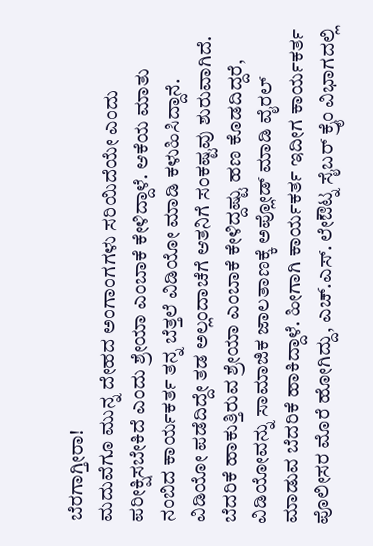ಬೆರಗಾಗ್ತೀರಾ!
ಮದುವೆಗೂ ಮುನ್ನ ದೇಹದ ಅಂಗಾಂಗಗಳು ಸರಿಯಿದೆಯೇ ಎಂದು ಪರೀಕ್ಷಿಸಬೇಕಿದೆ ಎಂದು ಶ್ರೇಯಾ ಎಂಬಾಕೆ ಕೇಳಿದ್ದಾಳೆ. ಆಕೆಯ ಮಾತು ನಂಬಿದ ಕಾರ್ಯಕರ್ತ ತನ್ನ ಬೆತ್ತಲೆ ವಿಡಿಯೋ ಮಾಡಿ ಕಳುಹಿಸಿದ್ದಾನೆ. ವಿಡಿಯೋ ಪಡೆದಿದ್ದೇ ತಡ ಅಲ್ಲಂದಾಚೆಗೆ ಆತನಿಗೆ ಸಂಕಷ್ಟವು ಶುರುವಾಗಿದೆ.
ಬೆದರಿಕೆ ಹಾಕುತ್ತಿರುವ ಶ್ರೇಯಾ ಎಂಬಾಕೆ ಕೇಳಿದ್ದಷ್ಟು ಹಣ ಕೊಡದಿದ್ದರೆ, ವಿಡಿಯೋವನ್ನು ಸಾಮಾಜಿಕ ಜಾಲತಾಣಕ್ಕೆ ಅಪ್ಲೋಡ್ ಮಾಡಿ ವೈರಲ್ ಮಾಡುವ ಬೆದರಿಕೆ ಹಾಕಿದ್ದಾಳೆ. ಹೀಗಾಗಿ ಕಾರ್ಯಕರ್ತ ಇದೀಗ ಕಾರ್ಯಕರ್ತ ಪೊಲೀಸರ ಮೊರೆ ಹೋಗಿದ್ದು, ಎಚ್.ಎಸ್. ಲೇಔಟ್ನ ಸೈಬರ್ ಕ್ರೈಂ ವಿಭಾಗದಲ್ಲಿ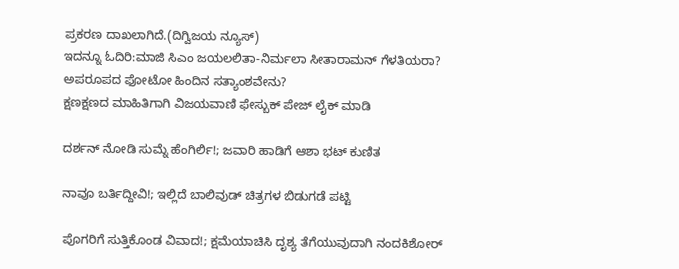ಪ್ರಕರಣ ದಾಖಲಾಗಿದೆ.(ದಿಗ್ವಿಜಯ ನ್ಯೂಸ್)
ಇದನ್ನೂ ಓದಿರಿ:ಮಾಜಿ ಸಿಎಂ ಜಯಲಲಿತಾ-ನಿರ್ಮಲಾ ಸೀತಾರಾಮನ್ ಗೆಳತಿಯರಾ? ಅಪರೂಪದ ಫೋಟೋ ಹಿಂದಿನ ಸತ್ಯಾಂಶವೇನು?
ಕ್ಷಣಕ್ಷಣದ ಮಾಹಿತಿಗಾಗಿ ವಿಜಯವಾಣಿ ಫೇಸ್ಬುಕ್ ಪೇಜ್ ಲೈಕ್ ಮಾಡಿ

ದರ್ಶನ್ ನೋಡಿ ಸುಮ್ನೆ ಹೆಂಗಿರ್ಲಿ!; ಜವಾರಿ ಹಾಡಿಗೆ ಆಶಾ ಭಟ್ ಕುಣಿತ

ನಾವೂ ಬರ್ತಿದ್ದೀವಿ!; ಇಲ್ಲಿದೆ ಬಾಲಿವುಡ್ ಚಿತ್ರಗಳ ಬಿಡುಗಡೆ ಪಟ್ಟಿ

ಪೊಗರಿಗೆ ಸುತ್ತಿಕೊಂಡ ವಿವಾದ!; ಕ್ಷಮೆಯಾಚಿಸಿ ದೃಶ್ಯ ತೆಗೆಯುವುದಾಗಿ ನಂದಕಿಶೋರ್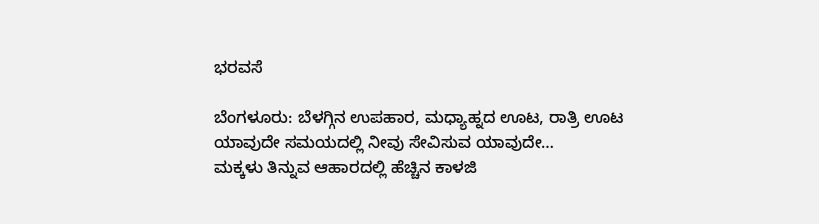ಭರವಸೆ

ಬೆಂಗಳೂರು: ಬೆಳಗ್ಗಿನ ಉಪಹಾರ, ಮಧ್ಯಾಹ್ನದ ಊಟ, ರಾತ್ರಿ ಊಟ ಯಾವುದೇ ಸಮಯದಲ್ಲಿ ನೀವು ಸೇವಿಸುವ ಯಾವುದೇ…
ಮಕ್ಕಳು ತಿನ್ನುವ ಆಹಾರದಲ್ಲಿ ಹೆಚ್ಚಿನ ಕಾಳಜಿ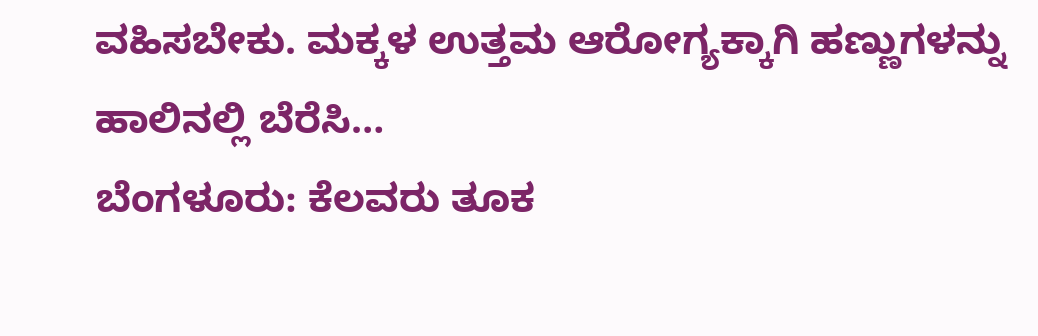ವಹಿಸಬೇಕು. ಮಕ್ಕಳ ಉತ್ತಮ ಆರೋಗ್ಯಕ್ಕಾಗಿ ಹಣ್ಣುಗಳನ್ನು ಹಾಲಿನಲ್ಲಿ ಬೆರೆಸಿ…
ಬೆಂಗಳೂರು: ಕೆಲವರು ತೂಕ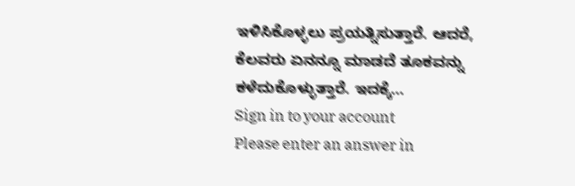ಇಳಿಸಿಕೊಳ್ಳಲು ಪ್ರಯತ್ನಿಸುತ್ತಾರೆ. ಆದರೆ, ಕೆಲವರು ಏನನ್ನೂ ಮಾಡದೆ ತೂಕವನ್ನು ಕಳೆದುಕೊಳ್ಳುತ್ತಾರೆ. ಇದಕ್ಕೆ…
Sign in to your account
Please enter an answer in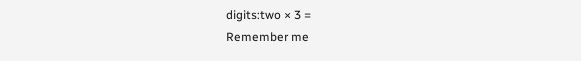digits:two × 3 =
Remember me